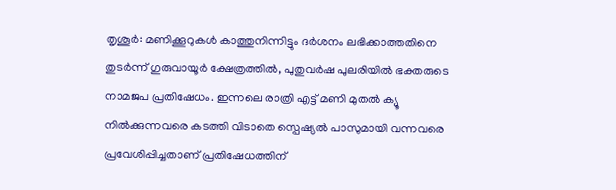തൃശൂർ: മണിക്കൂറുകൾ കാത്തുനിന്നിട്ടും ദർശനം ലഭിക്കാത്തതിനെ തുടർന്ന് ഗുരുവായൂർ ക്ഷേത്രത്തിൽ, പുതുവർഷ പുലരിയിൽ ഭക്തരുടെ നാമജപ പ്രതിഷേധം. ഇന്നലെ രാത്രി എട്ട് മണി മുതൽ ക്യൂ നിൽക്കുന്നവരെ കടത്തി വിടാതെ സ്പെഷ്യൽ പാസുമായി വന്നവരെ പ്രവേശിപ്പിച്ചതാണ് പ്രതിഷേധത്തിന്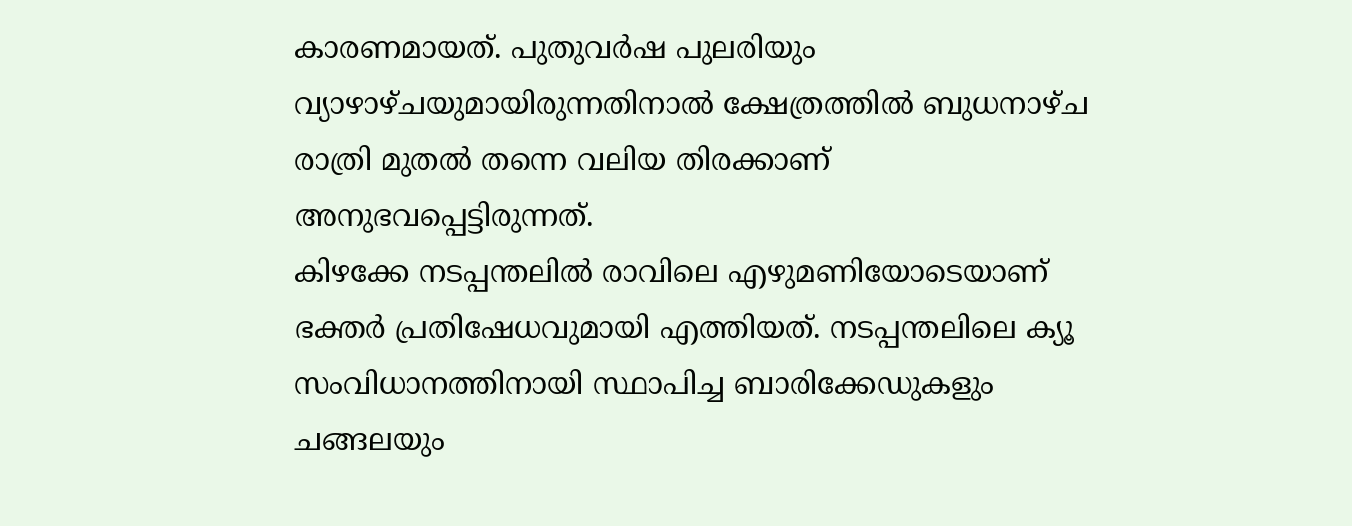കാരണമായത്. പുതുവർഷ പുലരിയും വ്യാഴാഴ്ചയുമായിരുന്നതിനാൽ ക്ഷേത്രത്തിൽ ബുധനാഴ്ച രാത്രി മുതൽ തന്നെ വലിയ തിരക്കാണ് അനുഭവപ്പെട്ടിരുന്നത്.
കിഴക്കേ നടപ്പന്തലിൽ രാവിലെ എഴുമണിയോടെയാണ് ഭക്തർ പ്രതിഷേധവുമായി എത്തിയത്. നടപ്പന്തലിലെ ക്യൂ സംവിധാനത്തിനായി സ്ഥാപിച്ച ബാരിക്കേഡുകളും ചങ്ങലയും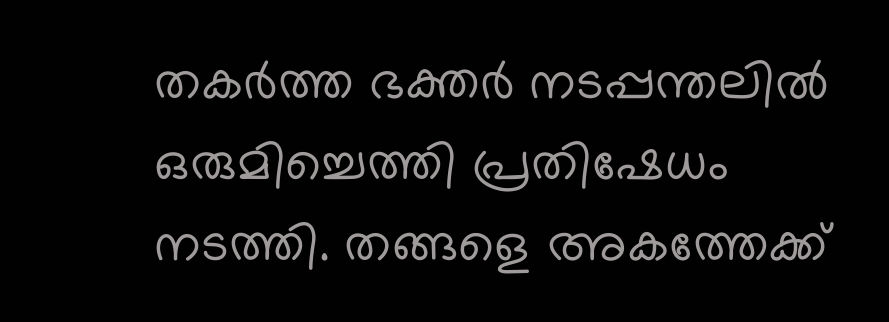തകർത്ത ഭക്തർ നടപ്പന്തലിൽ ഒരുമിച്ചെത്തി പ്രതിഷേധം നടത്തി. തങ്ങളെ അകത്തേക്ക്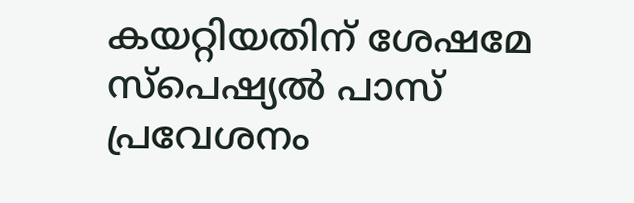കയറ്റിയതിന് ശേഷമേ സ്പെഷ്യൽ പാസ് പ്രവേശനം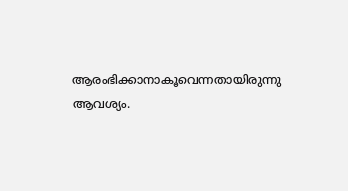ആരംഭിക്കാനാകൂവെന്നതായിരുന്നു ആവശ്യം.